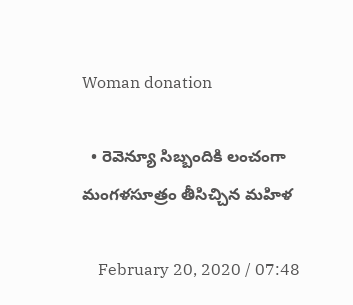Woman donation

  • రెవెన్యూ సిబ్బందికి లంచంగా మంగళసూత్రం తీసిచ్చిన మహిళ

    February 20, 2020 / 07:48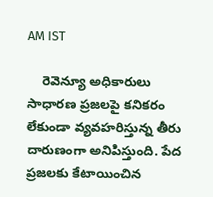AM IST

    రెవెన్యూ అధికారులు సాధారణ ప్రజలపై కనికరం లేకుండా వ్యవహరిస్తున్న తీరు దారుణంగా అనిపిస్తుంది. పేద ప్రజలకు కేటాయించిన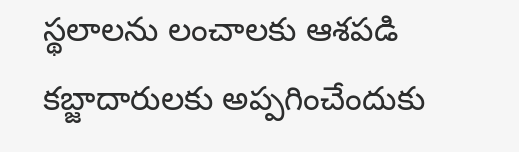స్థలాలను లంచాలకు ఆశపడి కబ్జాదారులకు అప్పగించేందుకు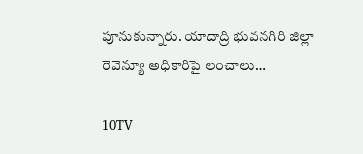పూనుకున్నారు. యాదాద్రి భువనగిరి జిల్లా రెవెన్యూ అధికారిపై లంచాలు…

10TV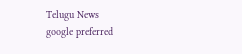Telugu News
google preferred